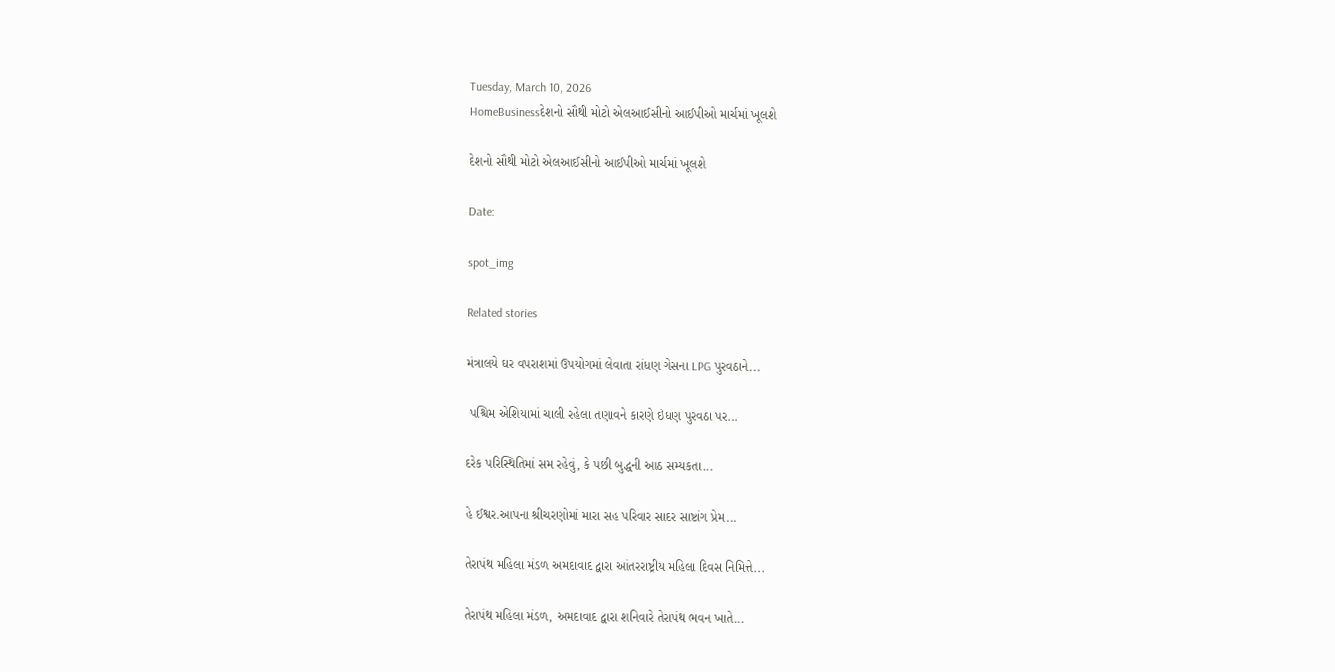Tuesday, March 10, 2026
HomeBusinessદેશનો સૌથી મોટો એલઆઈસીનો આઈપીઓ માર્ચમાં ખૂલશે

દેશનો સૌથી મોટો એલઆઈસીનો આઈપીઓ માર્ચમાં ખૂલશે

Date:

spot_img

Related stories

મંત્રાલયે ઘર વપરાશમાં ઉપયોગમાં લેવાતા રાંધણ ગેસના LPG પુરવઠાને...

 પશ્ચિમ એશિયામાં ચાલી રહેલા તણાવને કારણે ઇંધણ પુરવઠા પર...

દરેક પરિસ્થિતિમાં સમ રહેવું, કે પછી બુદ્ધની આઠ સમ્યકતા...

હે ઈશ્વર.આપના શ્રીચરણોમાં મારા સહ પરિવાર સાદર સાષ્ટાંગ પ્રેમ...

તેરાપંથ મહિલા મંડળ અમદાવાદ દ્વારા આંતરરાષ્ટ્રીય મહિલા દિવસ નિમિત્તે...

તેરાપંથ મહિલા મંડળ, અમદાવાદ દ્વારા શનિવારે તેરાપંથ ભવન ખાતે...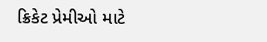ક્રિકેટ પ્રેમીઓ માટે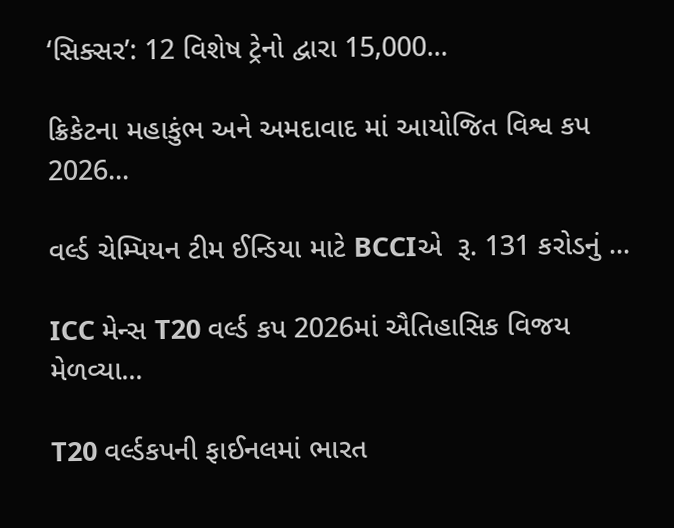‘સિક્સર’: 12 વિશેષ ટ્રેનો દ્વારા 15,000...

ક્રિકેટના મહાકુંભ અને અમદાવાદ માં આયોજિત વિશ્વ કપ 2026...

વર્લ્ડ ચેમ્પિયન ટીમ ઈન્ડિયા માટે BCCIએ  રૂ. 131 કરોડનું ...

ICC મેન્સ T20 વર્લ્ડ કપ 2026માં ઐતિહાસિક વિજય મેળવ્યા...

T20 વર્લ્ડકપની ફાઈનલમાં ભારત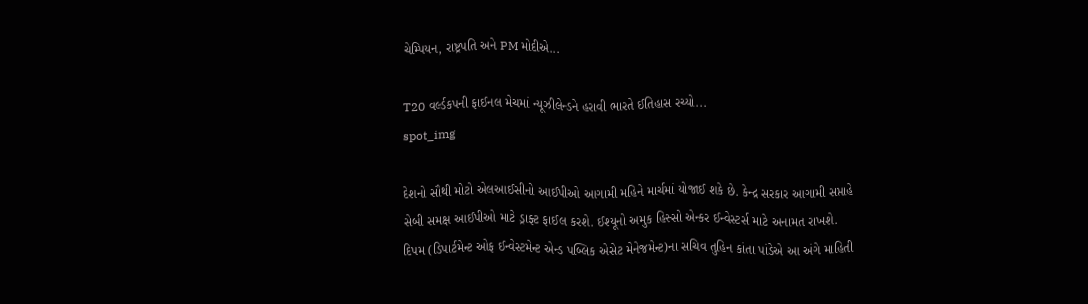ચેમ્પિયન, રાષ્ટ્રપતિ અને PM મોદીએ...

T20 વર્લ્ડકપની ફાઈનલ મેચમાં ન્યૂઝીલેન્ડને હરાવી ભારતે ઈતિહાસ રચ્યો...
spot_img

દેશનો સૌથી મોટો એલઆઈસીનો આઈપીઓ આગામી મહિને માર્ચમાં યોજાઈ શકે છે. કેન્દ્ર સરકાર આગામી સપ્તાહે સેબી સમક્ષ આઈપીઓ માટે ડ્રાફ્ટ ફાઈલ કરશે. ઈશ્યૂનો અમુક હિસ્સો એન્કર ઈન્વેસ્ટર્સ માટે અનામત રાખશે. દિપમ (ડિપાર્ટમેન્ટ ઓફ ઈન્વેસ્ટમેન્ટ એન્ડ પબ્લિક એસેટ મેનેજમેન્ટ)ના સચિવ તુહિન કાંતા પાંડેએ આ અંગે માહિતી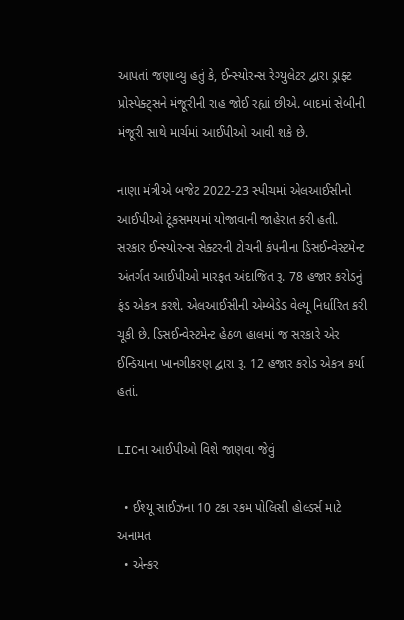આપતાં જણાવ્યુ હતું કે, ઈન્સ્યોરન્સ રેગ્યુલેટર દ્વારા ડ્રાફ્ટ પ્રોસ્પેક્ટ્સને મંજૂરીની રાહ જોઈ રહ્યાં છીએ. બાદમાં સેબીની મંજૂરી સાથે માર્ચમાં આઈપીઓ આવી શકે છે.

નાણા મંત્રીએ બજેટ 2022-23 સ્પીચમાં એલઆઈસીનો આઈપીઓ ટૂંકસમયમાં યોજાવાની જાહેરાત કરી હતી. સરકાર ઈન્સ્યોરન્સ સેક્ટરની ટોચની કંપનીના ડિસઈન્વેસ્ટમેન્ટ અંતર્ગત આઈપીઓ મારફત અંદાજિત રૂ. 78 હજાર કરોડનું ફંડ એકત્ર કરશે. એલઆઈસીની એમ્બેડેડ વેલ્યૂ નિર્ધારિત કરી ચૂકી છે. ડિસઈન્વેસ્ટમેન્ટ હેઠળ હાલમાં જ સરકારે એર ઈન્ડિયાના ખાનગીકરણ દ્વારા રૂ. 12 હજાર કરોડ એકત્ર કર્યા હતાં.

LICના આઈપીઓ વિશે જાણવા જેવું

  • ઈશ્યૂ સાઈઝના 10 ટકા રકમ પોલિસી હોલ્ડર્સ માટે અનામત
  • એન્કર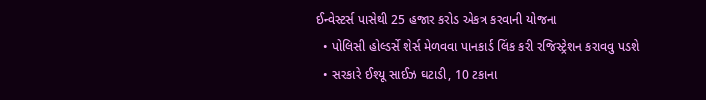ઈન્વેસ્ટર્સ પાસેથી 25 હજાર કરોડ એકત્ર કરવાની યોજના
  • પોલિસી હોલ્ડર્સે શેર્સ મેળવવા પાનકાર્ડ લિંક કરી રજિસ્ટ્રેશન કરાવવુ પડશે
  • સરકારે ઈશ્યૂ સાઈઝ ઘટાડી, 10 ટકાના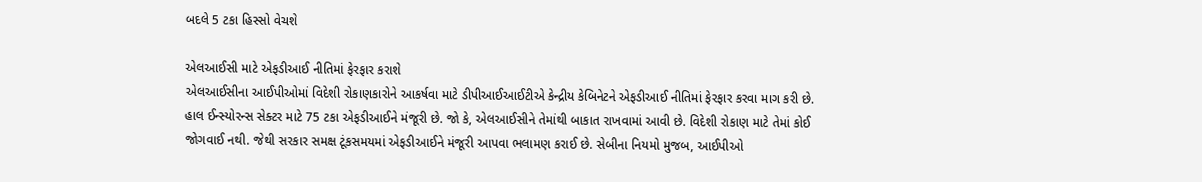બદલે 5 ટકા હિસ્સો વેચશે

એલઆઈસી માટે એફડીઆઈ નીતિમાં ફેરફાર કરાશે
એલઆઈસીના આઈપીઓમાં વિદેશી રોકાણકારોને આકર્ષવા માટે ડીપીઆઈઆઈટીએ કેન્દ્રીય કેબિનેટને એફડીઆઈ નીતિમાં ફેરફાર કરવા માગ કરી છે. હાલ ઈન્સ્યોરન્સ સેક્ટર માટે 75 ટકા એફડીઆઈને મંજૂરી છે. જો કે, એલઆઈસીને તેમાંથી બાકાત રાખવામાં આવી છે. વિદેશી રોકાણ માટે તેમાં કોઈ જોગવાઈ નથી. જેથી સરકાર સમક્ષ ટૂંકસમયમાં એફડીઆઈને મંજૂરી આપવા ભલામણ કરાઈ છે. સેબીના નિયમો મુજબ, આઈપીઓ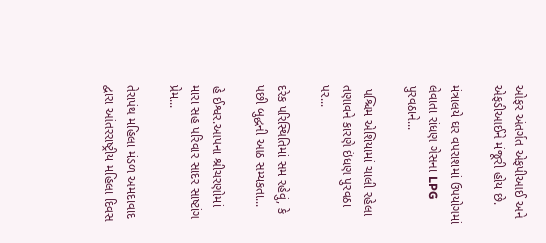ઓફર અંતર્ગત એફપીઆઈ અને એફડીઆઈને મંજૂરી હોય છે.

મંત્રાલયે ઘર વપરાશમાં ઉપયોગમાં લેવાતા રાંધણ ગેસના LPG પુરવઠાને...

 પશ્ચિમ એશિયામાં ચાલી રહેલા તણાવને કારણે ઇંધણ પુરવઠા પર...

દરેક પરિસ્થિતિમાં સમ રહેવું, કે પછી બુદ્ધની આઠ સમ્યકતા...

હે ઈશ્વર.આપના શ્રીચરણોમાં મારા સહ પરિવાર સાદર સાષ્ટાંગ પ્રેમ...

તેરાપંથ મહિલા મંડળ અમદાવાદ દ્વારા આંતરરાષ્ટ્રીય મહિલા દિવસ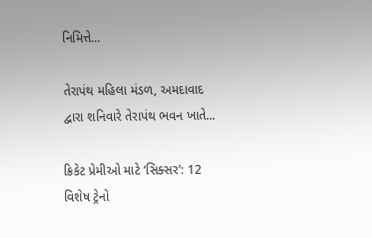નિમિત્તે...

તેરાપંથ મહિલા મંડળ, અમદાવાદ દ્વારા શનિવારે તેરાપંથ ભવન ખાતે...

ક્રિકેટ પ્રેમીઓ માટે ‘સિક્સર’: 12 વિશેષ ટ્રેનો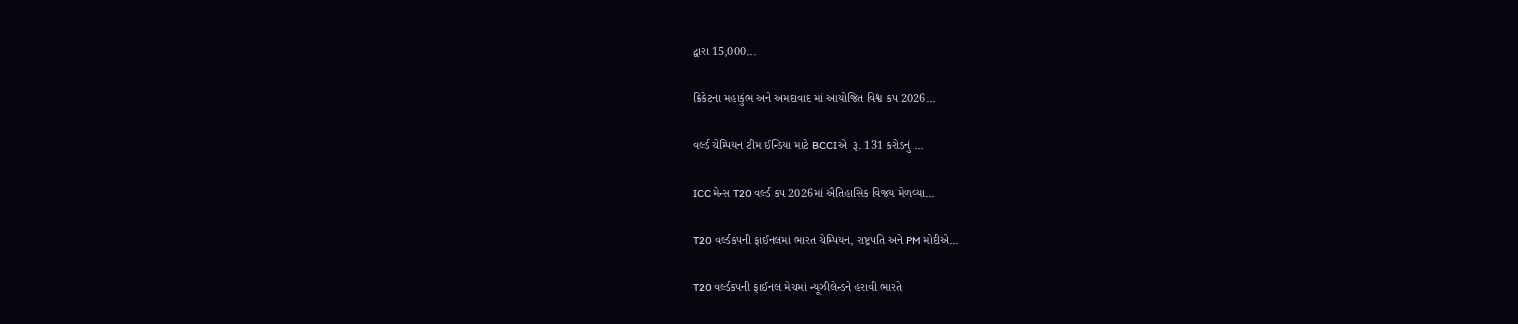દ્વારા 15,000...

ક્રિકેટના મહાકુંભ અને અમદાવાદ માં આયોજિત વિશ્વ કપ 2026...

વર્લ્ડ ચેમ્પિયન ટીમ ઈન્ડિયા માટે BCCIએ  રૂ. 131 કરોડનું ...

ICC મેન્સ T20 વર્લ્ડ કપ 2026માં ઐતિહાસિક વિજય મેળવ્યા...

T20 વર્લ્ડકપની ફાઈનલમાં ભારત ચેમ્પિયન, રાષ્ટ્રપતિ અને PM મોદીએ...

T20 વર્લ્ડકપની ફાઈનલ મેચમાં ન્યૂઝીલેન્ડને હરાવી ભારતે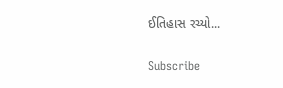ઈતિહાસ રચ્યો...

Subscribe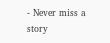- Never miss a story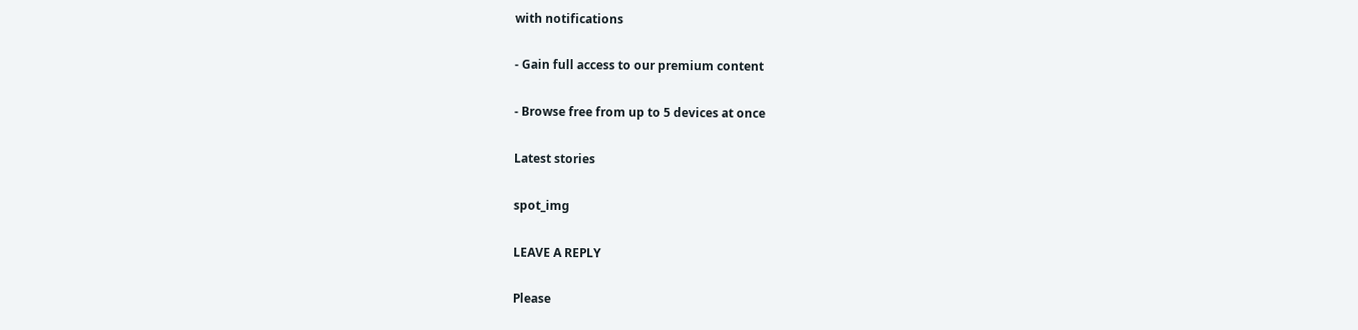with notifications

- Gain full access to our premium content

- Browse free from up to 5 devices at once

Latest stories

spot_img

LEAVE A REPLY

Please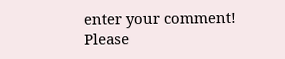enter your comment!
Please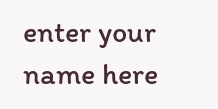enter your name here